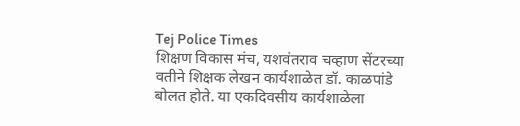Tej Police Times
शिक्षण विकास मंच, यशवंतराव चव्हाण सेंटरच्या वतीने शिक्षक लेखन कार्यशाळेत डॉ. काळपांडे बोलत होते. या एकदिवसीय कार्यशाळेला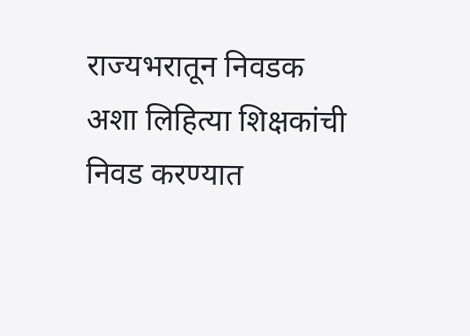राज्यभरातून निवडक अशा लिहित्या शिक्षकांची निवड करण्यात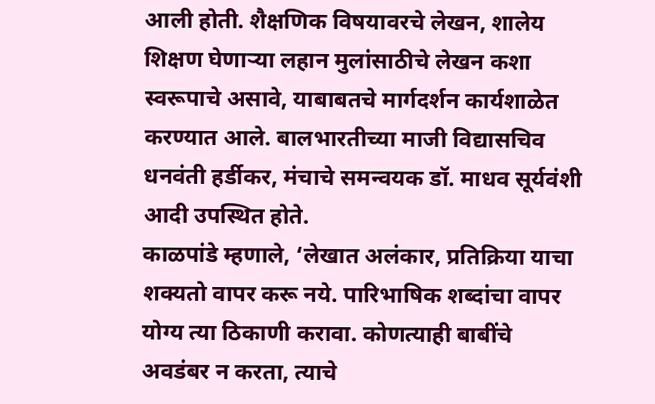आली होती. शैक्षणिक विषयावरचे लेखन, शालेय शिक्षण घेणाऱ्या लहान मुलांसाठीचे लेखन कशा स्वरूपाचे असावे, याबाबतचे मार्गदर्शन कार्यशाळेत करण्यात आले. बालभारतीच्या माजी विद्यासचिव धनवंती हर्डीकर, मंचाचे समन्वयक डॉ. माधव सूर्यवंशी आदी उपस्थित होते.
काळपांडे म्हणाले, ‘लेखात अलंकार, प्रतिक्रिया याचा शक्यतो वापर करू नये. पारिभाषिक शब्दांचा वापर योग्य त्या ठिकाणी करावा. कोणत्याही बाबींचे अवडंबर न करता, त्याचे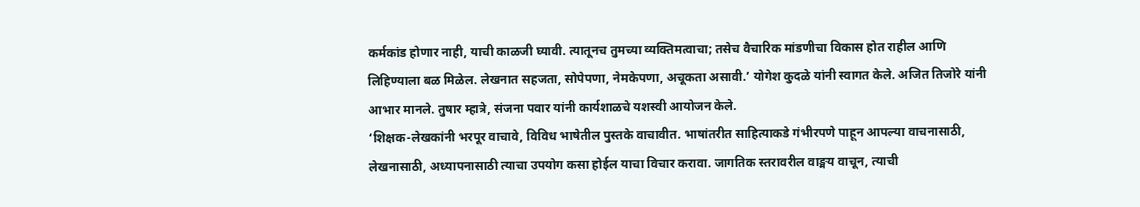कर्मकांड होणार नाही, याची काळजी घ्यावी. त्यातूनच तुमच्या व्यक्तिमत्वाचा; तसेच वैचारिक मांडणीचा विकास होत राहील आणि लिहिण्याला बळ मिळेल. लेखनात सहजता, सोपेपणा, नेमकेपणा, अचूकता असावी.’ योगेश कुदळे यांनी स्वागत केले. अजित तिजोरे यांनी आभार मानले. तुषार म्हात्रे, संजना पवार यांनी कार्यशाळचे यशस्वी आयोजन केले.
‘शिक्षक-लेखकांनी भरपूर वाचावे, विविध भाषेतील पुस्तके वाचावीत. भाषांतरीत साहित्याकडे गंभीरपणे पाहून आपल्या वाचनासाठी, लेखनासाठी, अध्यापनासाठी त्याचा उपयोग कसा होईल याचा विचार करावा. जागतिक स्तरावरील वाङ्मय वाचून, त्याची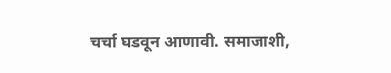चर्चा घडवून आणावी. समाजाशी,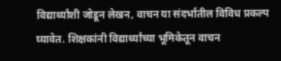विद्यार्थ्यांशी जोडून लेखन, वाचन या संदर्भातील विविध प्रकल्प घ्यावेत. शिक्षकांनी विद्यार्थ्यांच्या भूमिकेतून वाचन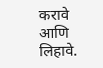करावे आणि लिहावे.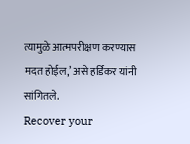त्यामुळे आत्मपरीक्षण करण्यास मदत होईल,’ असे हर्डिकर यांनी सांगितले.
Recover your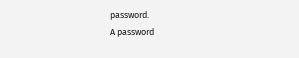password.
A password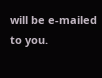will be e-mailed to you.